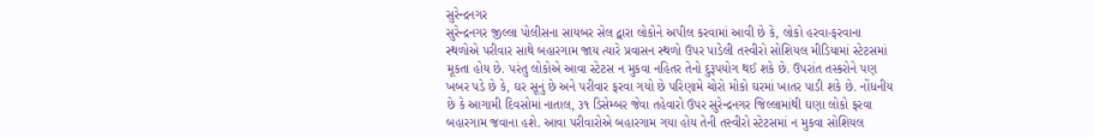સુરેન્દ્રનગર
સુરેન્દ્રનગર જીલ્લા પોલીસના સાયબર સેલ દ્વારા લોકોને અપીલ કરવામાં આવી છે કે, લોકો હરવા-ફરવાના સ્થળોએ પરીવાર સાથે બહારગામ જાય ત્યારે પ્રવાસન સ્થળો ઉપર પાડેલી તસ્વીરો સોશિયલ મીડિયામાં સ્ટેટસમાં મૂકતા હોય છે. પરંતુ લોકોએ આવા સ્ટેટસ ન મુકવા નહિતર તેનો દુરૂપયોગ થઈ શકે છે. ઉપરાંત તસ્કરોને પણ ખબર પડે છે કે, ઘર સૂનું છે અને પરીવાર ફરવા ગયો છે પરિણામે ચોરો મોકો ઘરમાં ખાતર પાડી શકે છે. નોંધનીય છે કે આગામી દિવસોમાં નાતાલ, ૩૧ ડિસેમ્બર જેવા તહેવારો ઉપર સુરેન્દ્રનગર જિલ્લામાંથી ઘણા લોકો ફરવા બહારગામ જવાના હશે. આવા પરીવારોએ બહારગામ ગયા હોય તેની તસ્વીરો સ્ટેટસમાં ન મુકવા સોશિયલ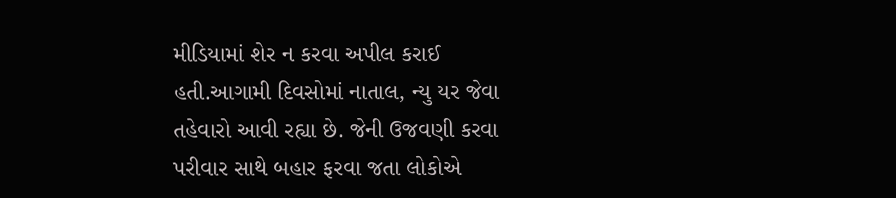મીડિયામાં શેર ન કરવા અપીલ કરાઈ હતી.આગામી દિવસોમાં નાતાલ, ન્યુ યર જેવા તહેવારો આવી રહ્યા છે. જેની ઉજવણી કરવા પરીવાર સાથે બહાર ફરવા જતા લોકોએ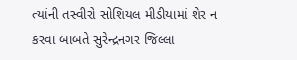ત્યાંની તસ્વીરો સોશિયલ મીડીયામાં શેર ન કરવા બાબતે સુરેન્દ્રનગર જિલ્લા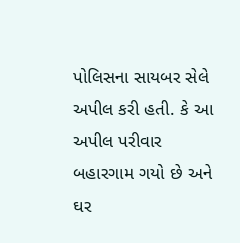પોલિસના સાયબર સેલે અપીલ કરી હતી. કે આ અપીલ પરીવાર બહારગામ ગયો છે અને ઘર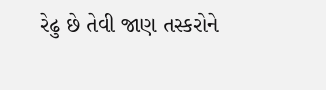રેઢુ છે તેવી જાણ તસ્કરોને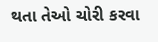થતા તેઓ ચોરી કરવા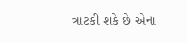ત્રાટકી શકે છે એના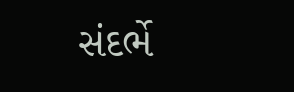સંદર્ભે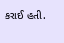કરાઈ હતી.